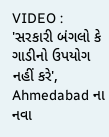VIDEO : 'સરકારી બંગલો કે ગાડીનો ઉપયોગ નહીં કરે', Ahmedabad ના નવા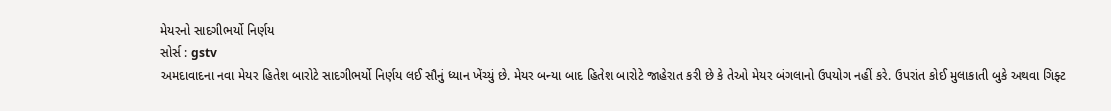મેયરનો સાદગીભર્યો નિર્ણય
સોર્સ : gstv
અમદાવાદના નવા મેયર હિતેશ બારોટે સાદગીભર્યો નિર્ણય લઈ સૌનું ધ્યાન ખેંચ્યું છે. મેયર બન્યા બાદ હિતેશ બારોટે જાહેરાત કરી છે કે તેઓ મેયર બંગલાનો ઉપયોગ નહીં કરે. ઉપરાંત કોઈ મુલાકાતી બુકે અથવા ગિફ્ટ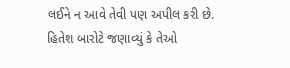લઈને ન આવે તેવી પણ અપીલ કરી છે. હિતેશ બારોટે જણાવ્યું કે તેઓ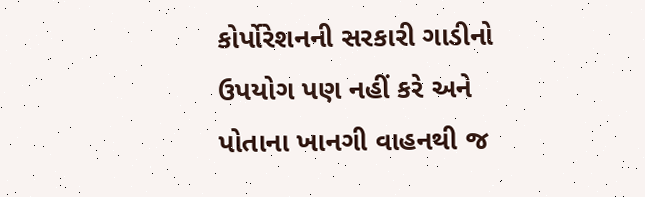કોર્પોરેશનની સરકારી ગાડીનો ઉપયોગ પણ નહીં કરે અને પોતાના ખાનગી વાહનથી જ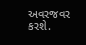અવરજવર કરશે.